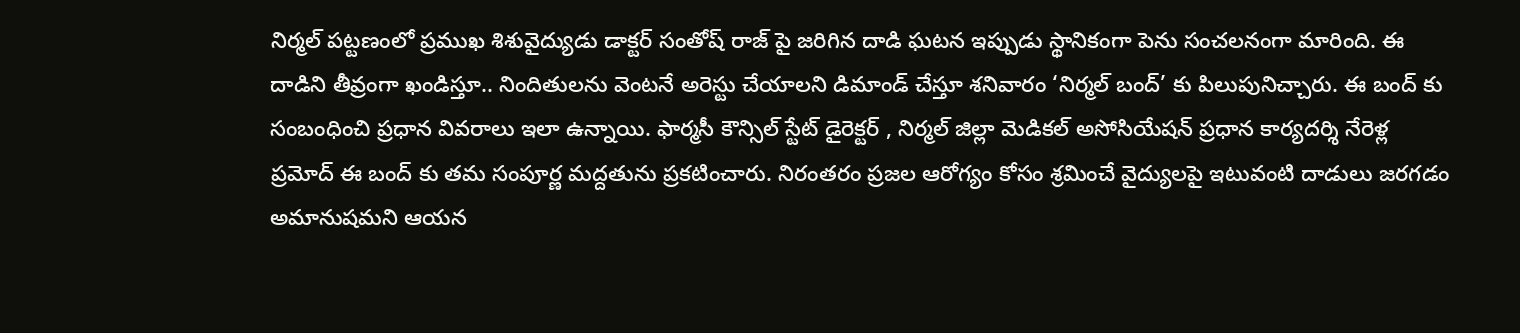నిర్మల్ పట్టణంలో ప్రముఖ శిశువైద్యుడు డాక్టర్ సంతోష్ రాజ్ పై జరిగిన దాడి ఘటన ఇప్పుడు స్థానికంగా పెను సంచలనంగా మారింది. ఈ దాడిని తీవ్రంగా ఖండిస్తూ.. నిందితులను వెంటనే అరెస్టు చేయాలని డిమాండ్ చేస్తూ శనివారం ‘నిర్మల్ బంద్’ కు పిలుపునిచ్చారు. ఈ బంద్ కు సంబంధించి ప్రధాన వివరాలు ఇలా ఉన్నాయి. ఫార్మసీ కౌన్సిల్ స్టేట్ డైరెక్టర్ , నిర్మల్ జిల్లా మెడికల్ అసోసియేషన్ ప్రధాన కార్యదర్శి నేరెళ్ల ప్రమోద్ ఈ బంద్ కు తమ సంపూర్ణ మద్దతును ప్రకటించారు. నిరంతరం ప్రజల ఆరోగ్యం కోసం శ్రమించే వైద్యులపై ఇటువంటి దాడులు జరగడం అమానుషమని ఆయన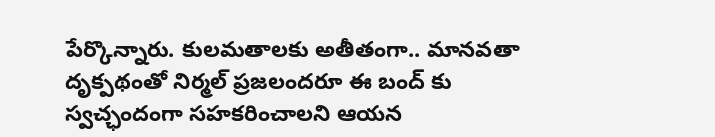పేర్కొన్నారు. కులమతాలకు అతీతంగా.. మానవతా దృక్పథంతో నిర్మల్ ప్రజలందరూ ఈ బంద్ కు స్వచ్ఛందంగా సహకరించాలని ఆయన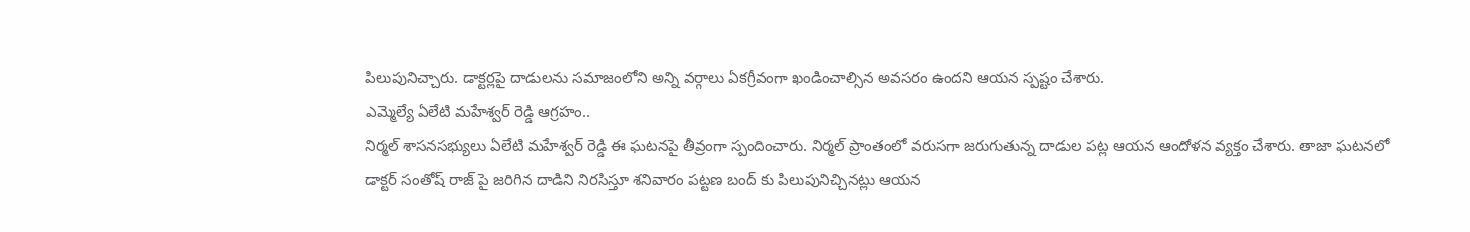పిలుపునిచ్చారు. డాక్టర్లపై దాడులను సమాజంలోని అన్ని వర్గాలు ఏకగ్రీవంగా ఖండించాల్సిన అవసరం ఉందని ఆయన స్పష్టం చేశారు.
ఎమ్మెల్యే ఏలేటి మహేశ్వర్ రెడ్డి ఆగ్రహం..
నిర్మల్ శాసనసభ్యులు ఏలేటి మహేశ్వర్ రెడ్డి ఈ ఘటనపై తీవ్రంగా స్పందించారు. నిర్మల్ ప్రాంతంలో వరుసగా జరుగుతున్న దాడుల పట్ల ఆయన ఆందోళన వ్యక్తం చేశారు. తాజా ఘటనలో డాక్టర్ సంతోష్ రాజ్ పై జరిగిన దాడిని నిరసిస్తూ శనివారం పట్టణ బంద్ కు పిలుపునిచ్చినట్లు ఆయన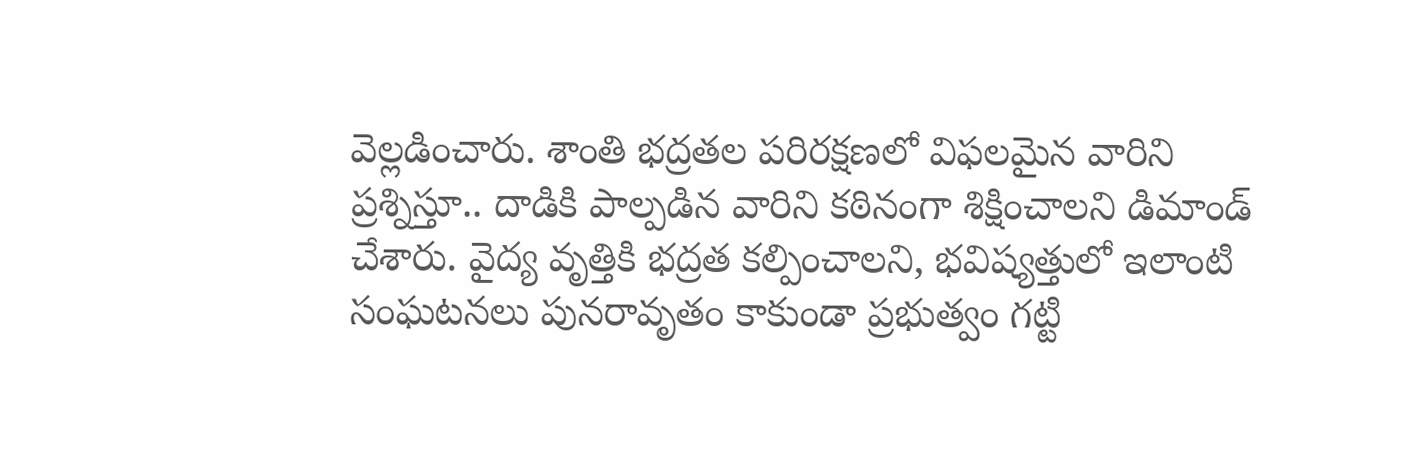వెల్లడించారు. శాంతి భద్రతల పరిరక్షణలో విఫలమైన వారిని ప్రశ్నిస్తూ.. దాడికి పాల్పడిన వారిని కఠినంగా శిక్షించాలని డిమాండ్ చేశారు. వైద్య వృత్తికి భద్రత కల్పించాలని, భవిష్యత్తులో ఇలాంటి సంఘటనలు పునరావృతం కాకుండా ప్రభుత్వం గట్టి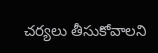చర్యలు తీసుకోవాలని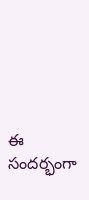ఈ సందర్భంగా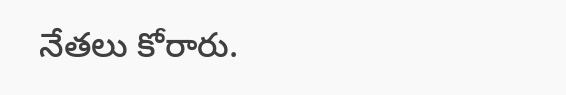నేతలు కోరారు.